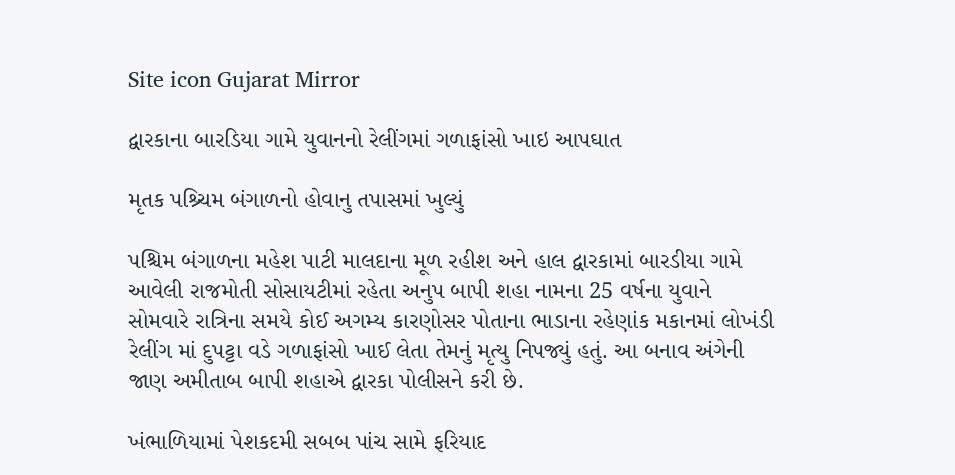Site icon Gujarat Mirror

દ્વારકાના બારડિયા ગામે યુવાનનો રેલીંગમાં ગળાફાંસો ખાઇ આપઘાત

મૃતક પશ્ર્ચિમ બંગાળનો હોવાનુ તપાસમાં ખુલ્યું

પશ્ચિમ બંગાળના મહેશ પાટી માલદાના મૂળ રહીશ અને હાલ દ્વારકામાં બારડીયા ગામે આવેલી રાજમોતી સોસાયટીમાં રહેતા અનુપ બાપી શહા નામના 25 વર્ષના યુવાને સોમવારે રાત્રિના સમયે કોઈ અગમ્ય કારણોસર પોતાના ભાડાના રહેણાંક મકાનમાં લોખંડી રેલીંગ માં દુપટ્ટા વડે ગળાફાંસો ખાઈ લેતા તેમનું મૃત્યુ નિપજ્યું હતું. આ બનાવ અંગેની જાણ અમીતાબ બાપી શહાએ દ્વારકા પોલીસને કરી છે.

ખંભાળિયામાં પેશકદમી સબબ પાંચ સામે ફરિયાદ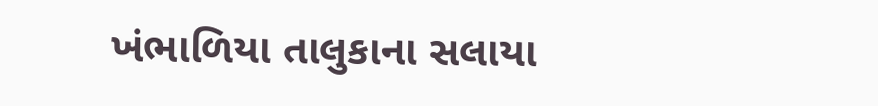ખંભાળિયા તાલુકાના સલાયા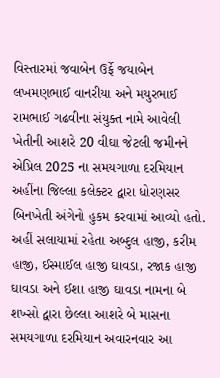વિસ્તારમાં જવાબેન ઉર્ફે જયાબેન લખમણભાઈ વાનરીયા અને મયુરભાઈ રામભાઈ ગઢવીના સંયુક્ત નામે આવેલી ખેતીની આશરે 20 વીઘા જેટલી જમીનને એપ્રિલ 2025 ના સમયગાળા દરમિયાન અહીંના જિલ્લા કલેક્ટર દ્વારા ધોરણસર બિનખેતી અંગેનો હુકમ કરવામાં આવ્યો હતો. અહીં સલાયામાં રહેતા અબ્દુલ હાજી, કરીમ હાજી, ઈસ્માઈલ હાજી ઘાવડા, રજાક હાજી ઘાવડા અને ઈશા હાજી ઘાવડા નામના બે શખ્સો દ્વારા છેલ્લા આશરે બે માસના સમયગાળા દરમિયાન અવારનવાર આ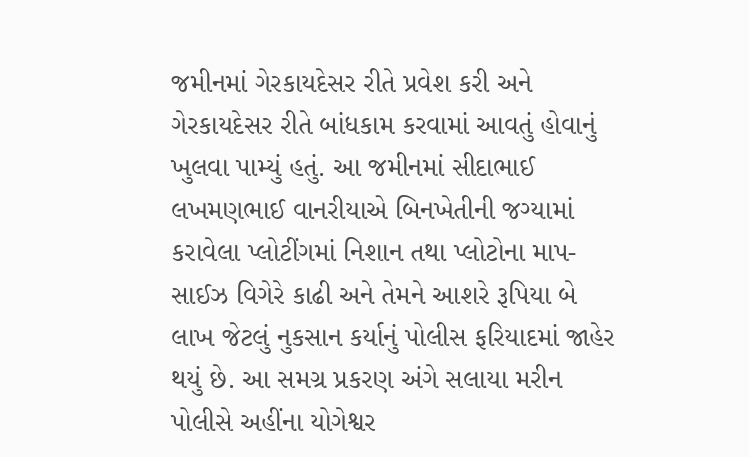જમીનમાં ગેરકાયદેસર રીતે પ્રવેશ કરી અને ગેરકાયદેસર રીતે બાંધકામ કરવામાં આવતું હોવાનું ખુલવા પામ્યું હતું. આ જમીનમાં સીદાભાઈ લખમણભાઈ વાનરીયાએ બિનખેતીની જગ્યામાં કરાવેલા પ્લોટીંગમાં નિશાન તથા પ્લોટોના માપ-સાઈઝ વિગેરે કાઢી અને તેમને આશરે રૂપિયા બે લાખ જેટલું નુકસાન કર્યાનું પોલીસ ફરિયાદમાં જાહેર થયું છે. આ સમગ્ર પ્રકરણ અંગે સલાયા મરીન પોલીસે અહીંના યોગેશ્વર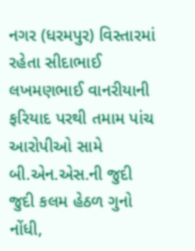નગર (ધરમપુર) વિસ્તારમાં રહેતા સીદાભાઈ લખમણભાઈ વાનરીયાની ફરિયાદ પરથી તમામ પાંચ આરોપીઓ સામે બી.એન.એસ.ની જુદી જુદી કલમ હેઠળ ગુનો નોંધી,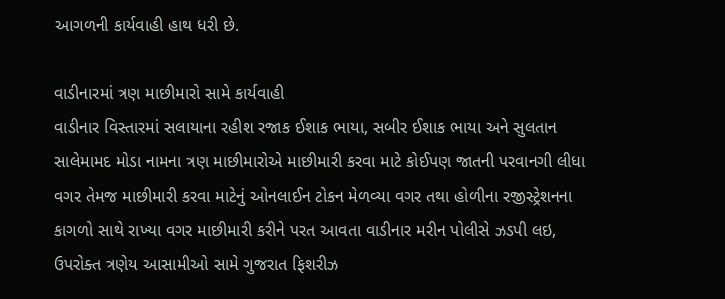આગળની કાર્યવાહી હાથ ધરી છે.

વાડીનારમાં ત્રણ માછીમારો સામે કાર્યવાહી
વાડીનાર વિસ્તારમાં સલાયાના રહીશ રજાક ઈશાક ભાયા, સબીર ઈશાક ભાયા અને સુલતાન સાલેમામદ મોડા નામના ત્રણ માછીમારોએ માછીમારી કરવા માટે કોઈપણ જાતની પરવાનગી લીધા વગર તેમજ માછીમારી કરવા માટેનું ઓનલાઈન ટોકન મેળવ્યા વગર તથા હોળીના રજીસ્ટ્રેશનના કાગળો સાથે રાખ્યા વગર માછીમારી કરીને પરત આવતા વાડીનાર મરીન પોલીસે ઝડપી લઇ, ઉપરોક્ત ત્રણેય આસામીઓ સામે ગુજરાત ફિશરીઝ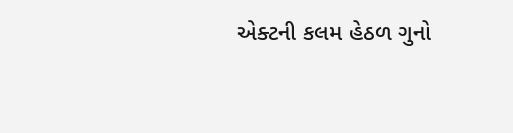એક્ટની કલમ હેઠળ ગુનો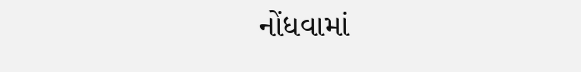નોંધવામાં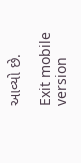આવ્યો છે.

Exit mobile version